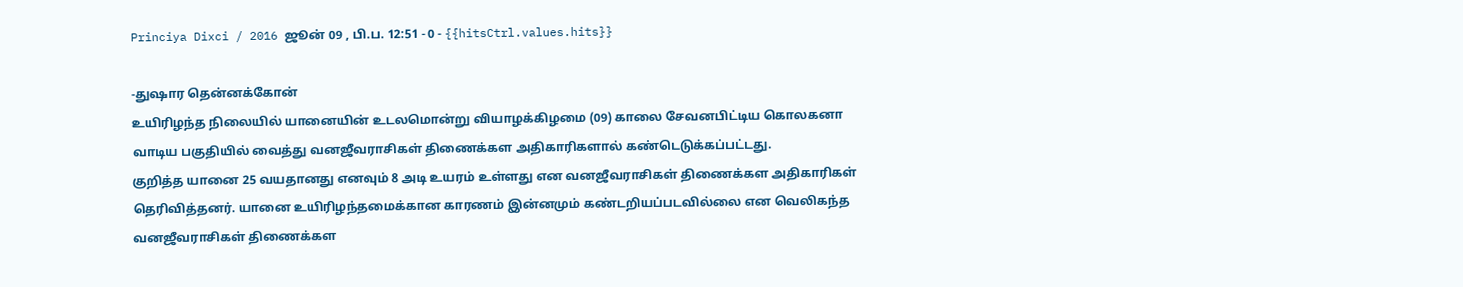Princiya Dixci / 2016 ஜூன் 09 , பி.ப. 12:51 - 0 - {{hitsCtrl.values.hits}}

-துஷார தென்னக்கோன்
உயிரிழந்த நிலையில் யானையின் உடலமொன்று வியாழக்கிழமை (09) காலை சேவனபிட்டிய கொலகனா வாடிய பகுதியில் வைத்து வனஜீவராசிகள் திணைக்கள அதிகாரிகளால் கண்டெடுக்கப்பட்டது.
குறித்த யானை 25 வயதானது எனவும் 8 அடி உயரம் உள்ளது என வனஜீவராசிகள் திணைக்கள அதிகாரிகள் தெரிவித்தனர். யானை உயிரிழந்தமைக்கான காரணம் இன்னமும் கண்டறியப்படவில்லை என வெலிகந்த வனஜீவராசிகள் திணைக்கள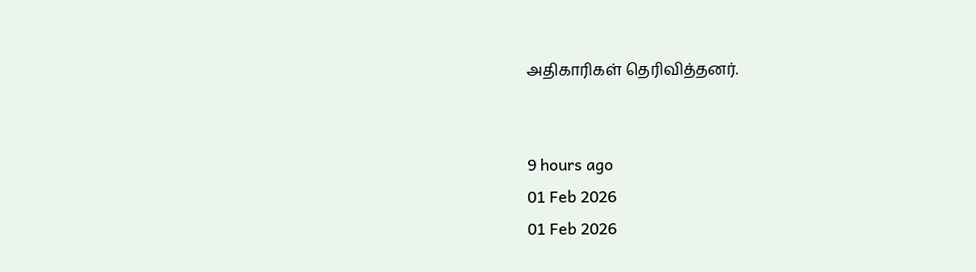அதிகாரிகள் தெரிவித்தனர்.


9 hours ago
01 Feb 2026
01 Feb 2026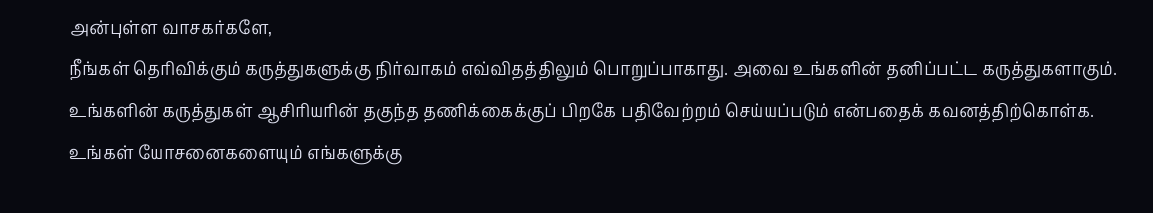அன்புள்ள வாசகர்களே,
நீங்கள் தெரிவிக்கும் கருத்துகளுக்கு நிர்வாகம் எவ்விதத்திலும் பொறுப்பாகாது. அவை உங்களின் தனிப்பட்ட கருத்துகளாகும். உங்களின் கருத்துகள் ஆசிரியரின் தகுந்த தணிக்கைக்குப் பிறகே பதிவேற்றம் செய்யப்படும் என்பதைக் கவனத்திற்கொள்க. உங்கள் யோசனைகளையும் எங்களுக்கு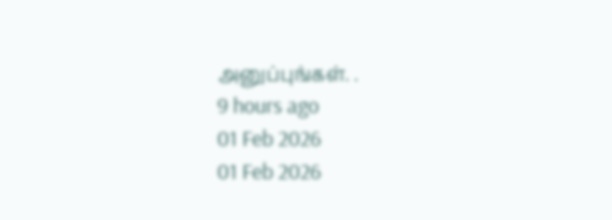அனுப்புங்கள். .
9 hours ago
01 Feb 2026
01 Feb 2026